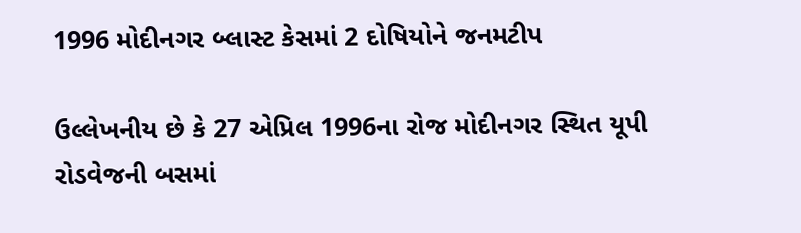1996 મોદીનગર બ્લાસ્ટ કેસમાં 2 દોષિયોને જનમટીપ

ઉલ્લેખનીય છે કે 27 એપ્રિલ 1996ના રોજ મોદીનગર સ્થિત યૂપી રોડવેજની બસમાં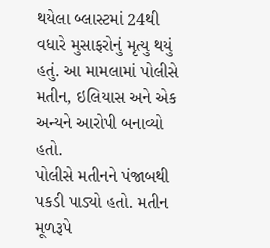થયેલા બ્લાસ્ટમાં 24થી વધારે મુસાફરોનું મૃત્યુ થયું હતું. આ મામલામાં પોલીસે મતીન, ઇલિયાસ અને એક અન્યને આરોપી બનાવ્યો હતો.
પોલીસે મતીનને પંજાબથી પકડી પાડ્યો હતો. મતીન મૂળરૂપે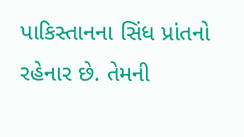પાકિસ્તાનના સિંધ પ્રાંતનો રહેનાર છે. તેમની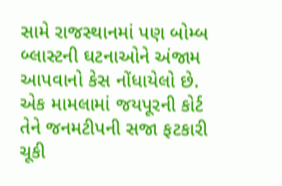સામે રાજસ્થાનમાં પણ બોમ્બ બ્લાસ્ટની ઘટનાઓને અંજામ આપવાનો કેસ નોંધાયેલો છે. એક મામલામાં જયપૂરની કોર્ટ તેને જનમટીપની સજા ફટકારી ચૂકી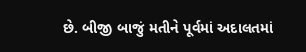છે. બીજી બાજું મતીને પૂર્વમાં અદાલતમાં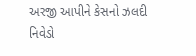અરજી આપીને કેસનો ઝલદી નિવેડો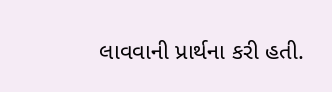લાવવાની પ્રાર્થના કરી હતી.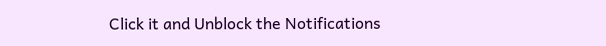Click it and Unblock the Notifications